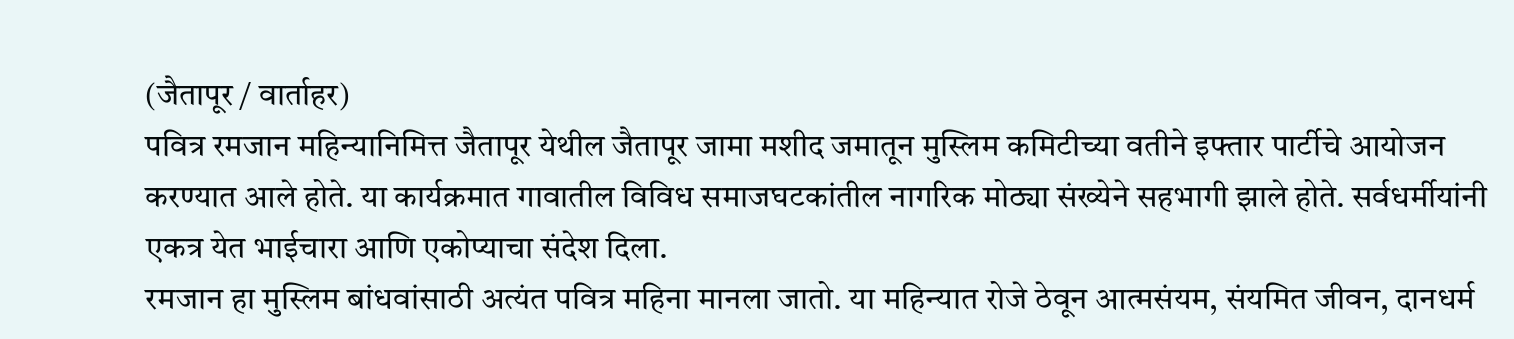(जैतापूर / वार्ताहर)
पवित्र रमजान महिन्यानिमित्त जैतापूर येथील जैतापूर जामा मशीद जमातून मुस्लिम कमिटीच्या वतीने इफ्तार पार्टीचे आयोजन करण्यात आले होते. या कार्यक्रमात गावातील विविध समाजघटकांतील नागरिक मोठ्या संख्येने सहभागी झाले होते. सर्वधर्मीयांनी एकत्र येत भाईचारा आणि एकोप्याचा संदेश दिला.
रमजान हा मुस्लिम बांधवांसाठी अत्यंत पवित्र महिना मानला जातो. या महिन्यात रोजे ठेवून आत्मसंयम, संयमित जीवन, दानधर्म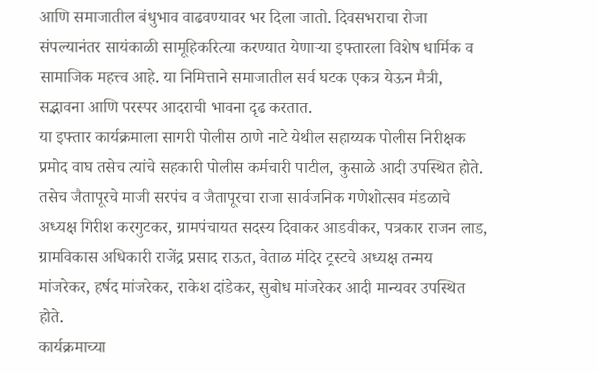आणि समाजातील बंधुभाव वाढवण्यावर भर दिला जातो. दिवसभराचा रोजा संपल्यानंतर सायंकाळी सामूहिकरित्या करण्यात येणाऱ्या इफ्तारला विशेष धार्मिक व सामाजिक महत्त्व आहे. या निमित्ताने समाजातील सर्व घटक एकत्र येऊन मैत्री, सद्भावना आणि परस्पर आदराची भावना दृढ करतात.
या इफ्तार कार्यक्रमाला सागरी पोलीस ठाणे नाटे येथील सहाय्यक पोलीस निरीक्षक प्रमोद वाघ तसेच त्यांचे सहकारी पोलीस कर्मचारी पाटील, कुसाळे आदी उपस्थित होते. तसेच जैतापूरचे माजी सरपंच व जैतापूरचा राजा सार्वजनिक गणेशोत्सव मंडळाचे अध्यक्ष गिरीश करगुटकर, ग्रामपंचायत सदस्य दिवाकर आडवीकर, पत्रकार राजन लाड, ग्रामविकास अधिकारी राजेंद्र प्रसाद राऊत, वेताळ मंदिर ट्रस्टचे अध्यक्ष तन्मय मांजरेकर, हर्षद मांजरेकर, राकेश दांडेकर, सुबोध मांजरेकर आदी मान्यवर उपस्थित होते.
कार्यक्रमाच्या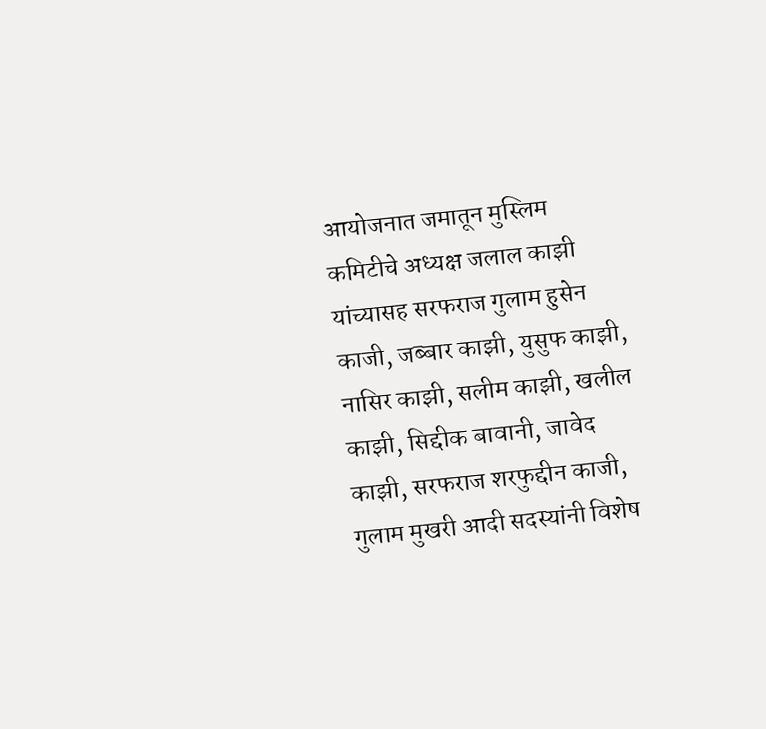आयोजनात जमातून मुस्लिम कमिटीचे अध्यक्ष जलाल काझी यांच्यासह सरफराज गुलाम हुसेन काजी, जब्बार काझी, युसुफ काझी, नासिर काझी, सलीम काझी, खलील काझी, सिद्दीक बावानी, जावेद काझी, सरफराज शरफुद्दीन काजी, गुलाम मुखरी आदी सदस्यांनी विशेष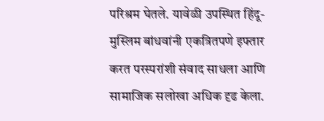परिश्रम घेतले. यावेळी उपस्थित हिंदू-मुस्लिम बांधवांनी एकत्रितपणे इफ्तार करत परस्परांशी संवाद साधला आणि सामाजिक सलोखा अधिक दृढ केला.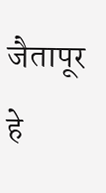जैतापूर हे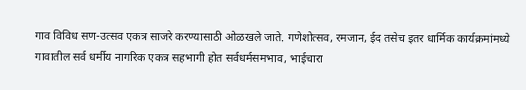गाव विविध सण-उत्सव एकत्र साजरे करण्यासाठी ओळखले जाते. गणेशोत्सव, रमजान, ईद तसेच इतर धार्मिक कार्यक्रमांमध्ये गावातील सर्व धर्मीय नागरिक एकत्र सहभागी होत सर्वधर्मसमभाव, भाईचारा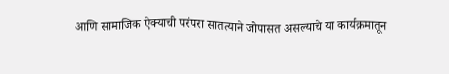आणि सामाजिक ऐक्याची परंपरा सातत्याने जोपासत असल्याचे या कार्यक्रमातून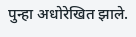पुन्हा अधोरेखित झाले.